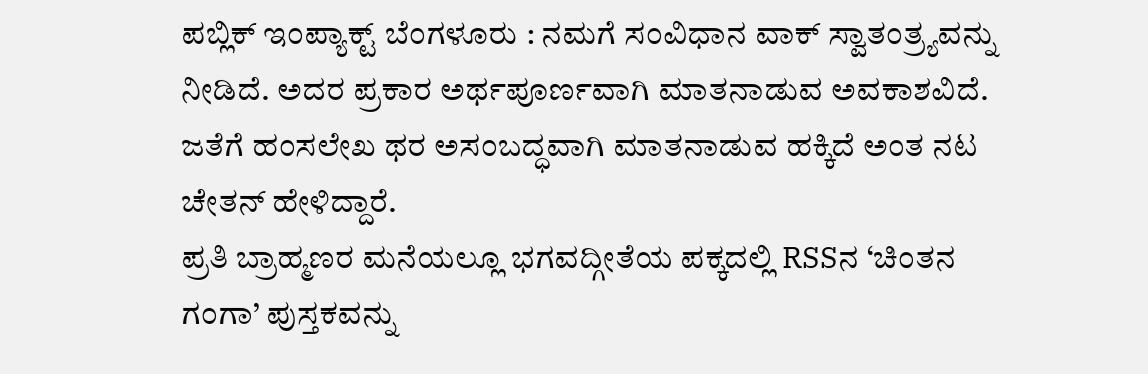ಪಬ್ಲಿಕ್ ಇಂಪ್ಯಾಕ್ಟ್ ಬೆಂಗಳೂರು : ನಮಗೆ ಸಂವಿಧಾನ ವಾಕ್ ಸ್ವಾತಂತ್ರ್ಯವನ್ನು ನೀಡಿದೆ. ಅದರ ಪ್ರಕಾರ ಅರ್ಥಪೂರ್ಣವಾಗಿ ಮಾತನಾಡುವ ಅವಕಾಶವಿದೆ. ಜತೆಗೆ ಹಂಸಲೇಖ ಥರ ಅಸಂಬದ್ಧವಾಗಿ ಮಾತನಾಡುವ ಹಕ್ಕಿದೆ ಅಂತ ನಟ ಚೇತನ್ ಹೇಳಿದ್ದಾರೆ.
ಪ್ರತಿ ಬ್ರಾಹ್ಮಣರ ಮನೆಯಲ್ಲೂ ಭಗವದ್ಗೀತೆಯ ಪಕ್ಕದಲ್ಲಿ RSSನ ‘ಚಿಂತನ ಗಂಗಾ’ ಪುಸ್ತಕವನ್ನು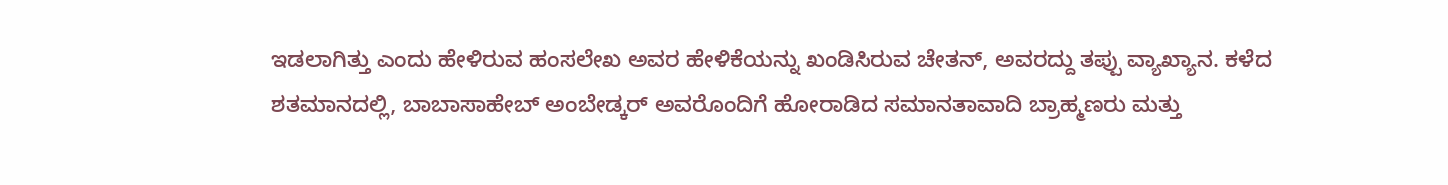ಇಡಲಾಗಿತ್ತು ಎಂದು ಹೇಳಿರುವ ಹಂಸಲೇಖ ಅವರ ಹೇಳಿಕೆಯನ್ನು ಖಂಡಿಸಿರುವ ಚೇತನ್, ಅವರದ್ದು ತಪ್ಪು ವ್ಯಾಖ್ಯಾನ. ಕಳೆದ ಶತಮಾನದಲ್ಲಿ, ಬಾಬಾಸಾಹೇಬ್ ಅಂಬೇಡ್ಕರ್ ಅವರೊಂದಿಗೆ ಹೋರಾಡಿದ ಸಮಾನತಾವಾದಿ ಬ್ರಾಹ್ಮಣರು ಮತ್ತು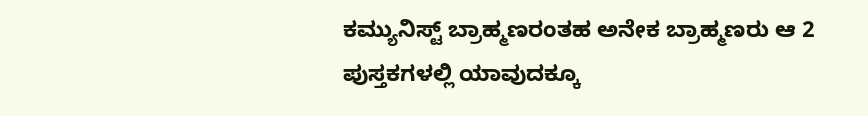ಕಮ್ಯುನಿಸ್ಟ್ ಬ್ರಾಹ್ಮಣರಂತಹ ಅನೇಕ ಬ್ರಾಹ್ಮಣರು ಆ 2 ಪುಸ್ತಕಗಳಲ್ಲಿ ಯಾವುದಕ್ಕೂ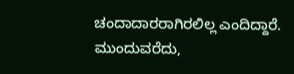ಚಂದಾದಾರರಾಗಿರಲಿಲ್ಲ ಎಂದಿದ್ದಾರೆ.
ಮುಂದುವರೆದು,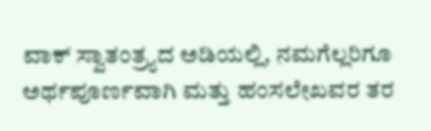ವಾಕ್ ಸ್ವಾತಂತ್ರ್ಯದ ಅಡಿಯಲ್ಲಿ, ನಮಗೆಲ್ಲರಿಗೂ ಅರ್ಥಪೂರ್ಣವಾಗಿ ಮತ್ತು ಹಂಸಲೇಖವರ ತರ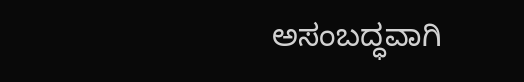ಅಸಂಬದ್ಧವಾಗಿ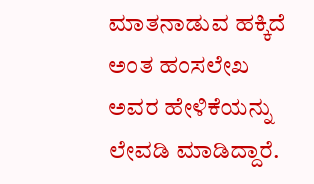ಮಾತನಾಡುವ ಹಕ್ಕಿದೆ ಅಂತ ಹಂಸಲೇಖ ಅವರ ಹೇಳಿಕೆಯನ್ನು ಲೇವಡಿ ಮಾಡಿದ್ದಾರೆ.